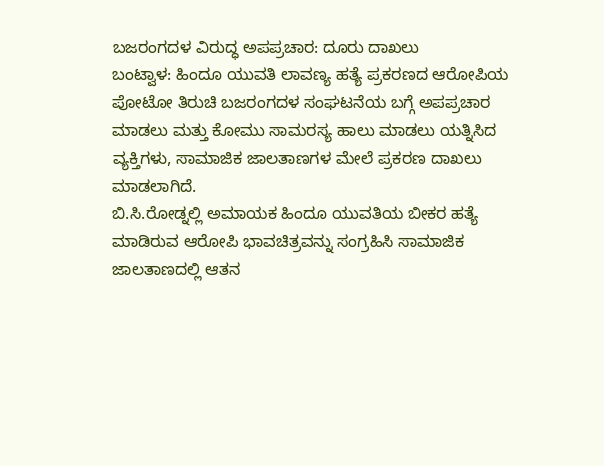ಬಜರಂಗದಳ ವಿರುದ್ಧ ಅಪಪ್ರಚಾರ: ದೂರು ದಾಖಲು
ಬಂಟ್ವಾಳ: ಹಿಂದೂ ಯುವತಿ ಲಾವಣ್ಯ ಹತ್ಯೆ ಪ್ರಕರಣದ ಆರೋಪಿಯ ಪೋಟೋ ತಿರುಚಿ ಬಜರಂಗದಳ ಸಂಘಟನೆಯ ಬಗ್ಗೆ ಅಪಪ್ರಚಾರ ಮಾಡಲು ಮತ್ತು ಕೋಮು ಸಾಮರಸ್ಯ ಹಾಲು ಮಾಡಲು ಯತ್ನಿಸಿದ ವ್ಯಕ್ತಿಗಳು, ಸಾಮಾಜಿಕ ಜಾಲತಾಣಗಳ ಮೇಲೆ ಪ್ರಕರಣ ದಾಖಲು ಮಾಡಲಾಗಿದೆ.
ಬಿ.ಸಿ.ರೋಡ್ನಲ್ಲಿ ಅಮಾಯಕ ಹಿಂದೂ ಯುವತಿಯ ಬೀಕರ ಹತ್ಯೆ ಮಾಡಿರುವ ಆರೋಪಿ ಭಾವಚಿತ್ರವನ್ನು ಸಂಗ್ರಹಿಸಿ ಸಾಮಾಜಿಕ ಜಾಲತಾಣದಲ್ಲಿ ಆತನ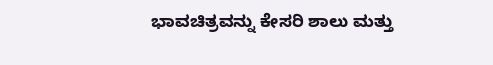ಭಾವಚಿತ್ರವನ್ನು ಕೇಸರಿ ಶಾಲು ಮತ್ತು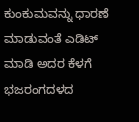ಕುಂಕುಮವನ್ನು ಧಾರಣೆ ಮಾಡುವಂತೆ ಎಡಿಟ್ ಮಾಡಿ ಅದರ ಕೆಳಗೆ ಭಜರಂಗದಳದ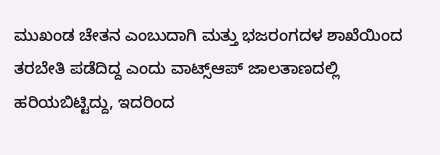ಮುಖಂಡ ಚೇತನ ಎಂಬುದಾಗಿ ಮತ್ತು ಭಜರಂಗದಳ ಶಾಖೆಯಿಂದ ತರಬೇತಿ ಪಡೆದಿದ್ದ ಎಂದು ವಾಟ್ಸ್ಆಪ್ ಜಾಲತಾಣದಲ್ಲಿ ಹರಿಯಬಿಟ್ಟಿದ್ದು, ಇದರಿಂದ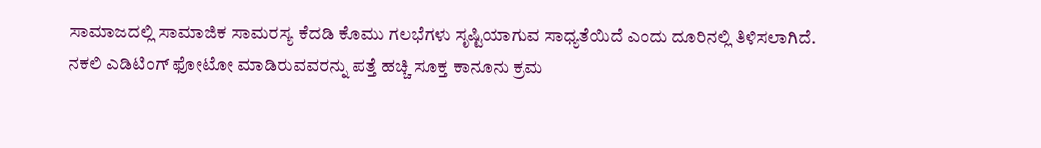ಸಾಮಾಜದಲ್ಲಿ ಸಾಮಾಜಿಕ ಸಾಮರಸ್ಯ ಕೆದಡಿ ಕೊಮು ಗಲಭೆಗಳು ಸೃಷ್ಟಿಯಾಗುವ ಸಾಧ್ಯತೆಯಿದೆ ಎಂದು ದೂರಿನಲ್ಲಿ ತಿಳಿಸಲಾಗಿದೆ.
ನಕಲಿ ಎಡಿಟಿಂಗ್ ಫೋಟೋ ಮಾಡಿರುವವರನ್ನು ಪತ್ತೆ ಹಚ್ಚಿ ಸೂಕ್ತ ಕಾನೂನು ಕ್ರಮ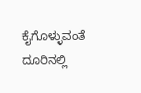ಕೈಗೊಳ್ಳುವಂತೆ ದೂರಿನಲ್ಲಿ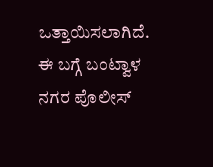ಒತ್ತಾಯಿಸಲಾಗಿದೆ. ಈ ಬಗ್ಗೆ ಬಂಟ್ವಾಳ ನಗರ ಪೊಲೀಸ್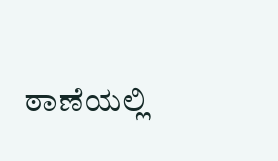ಠಾಣೆಯಲ್ಲಿ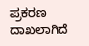ಪ್ರಕರಣ ದಾಖಲಾಗಿದೆ